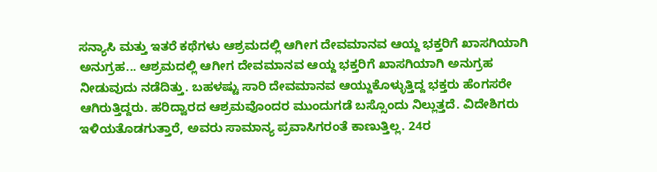ಸನ್ಯಾಸಿ ಮತ್ತು ಇತರೆ ಕಥೆಗಳು ಆಶ್ರಮದಲ್ಲಿ ಆಗೀಗ ದೇವಮಾನವ ಆಯ್ದ ಭಕ್ತರಿಗೆ ಖಾಸಗಿಯಾಗಿ ಅನುಗ್ರಹ... ಆಶ್ರಮದಲ್ಲಿ ಆಗೀಗ ದೇವಮಾನವ ಆಯ್ದ ಭಕ್ತರಿಗೆ ಖಾಸಗಿಯಾಗಿ ಅನುಗ್ರಹ ನೀಡುವುದು ನಡೆದಿತ್ತು. ಬಹಳಷ್ಟು ಸಾರಿ ದೇವಮಾನವ ಆಯ್ದುಕೊಳ್ಳುತ್ತಿದ್ದ ಭಕ್ತರು ಹೆಂಗಸರೇ ಆಗಿರುತ್ತಿದ್ದರು. ಹರಿದ್ವಾರದ ಆಶ್ರಮವೊಂದರ ಮುಂದುಗಡೆ ಬಸ್ಸೊಂದು ನಿಲ್ಲುತ್ತದೆ. ವಿದೇಶಿಗರು ಇಳಿಯತೊಡಗುತ್ತಾರೆ, ಅವರು ಸಾಮಾನ್ಯ ಪ್ರವಾಸಿಗರಂತೆ ಕಾಣುತ್ತಿಲ್ಲ. 24ರ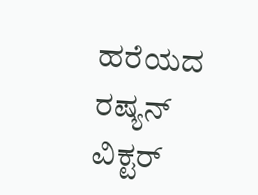ಹರೆಯದ ರಷ್ಯನ್ ವಿಕ್ಟರ್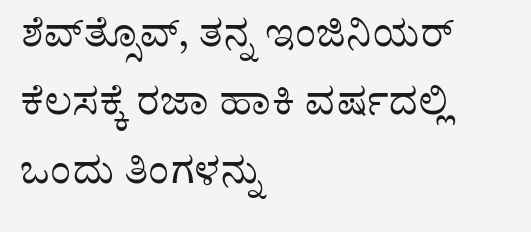ಶೆವ್‌ತ್ಸೊವ್, ತನ್ನ ಇಂಜಿನಿಯರ್ ಕೆಲಸಕ್ಕೆ ರಜಾ ಹಾಕಿ ವರ್ಷದಲ್ಲಿ ಒಂದು ತಿಂಗಳನ್ನು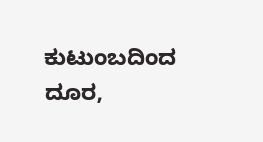ಕುಟುಂಬದಿಂದ ದೂರ,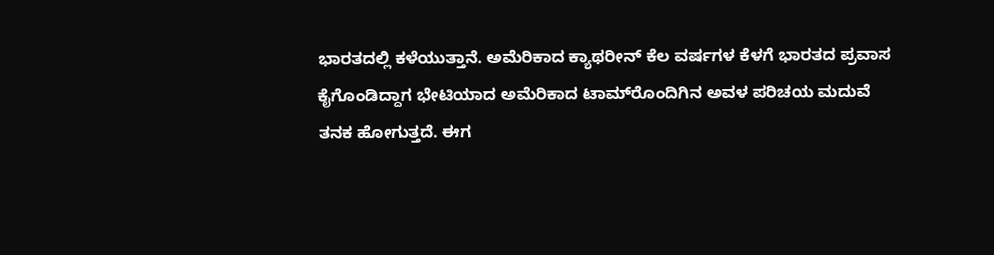ಭಾರತದಲ್ಲಿ ಕಳೆಯುತ್ತಾನೆ. ಅಮೆರಿಕಾದ ಕ್ಯಾಥರೀನ್ ಕೆಲ ವರ್ಷಗಳ ಕೆಳಗೆ ಭಾರತದ ಪ್ರವಾಸ ಕೈಗೊಂಡಿದ್ದಾಗ ಭೇಟಿಯಾದ ಅಮೆರಿಕಾದ ಟಾಮ್‌ರೊಂದಿಗಿನ ಅವಳ ಪರಿಚಯ ಮದುವೆ ತನಕ ಹೋಗುತ್ತದೆ. ಈಗ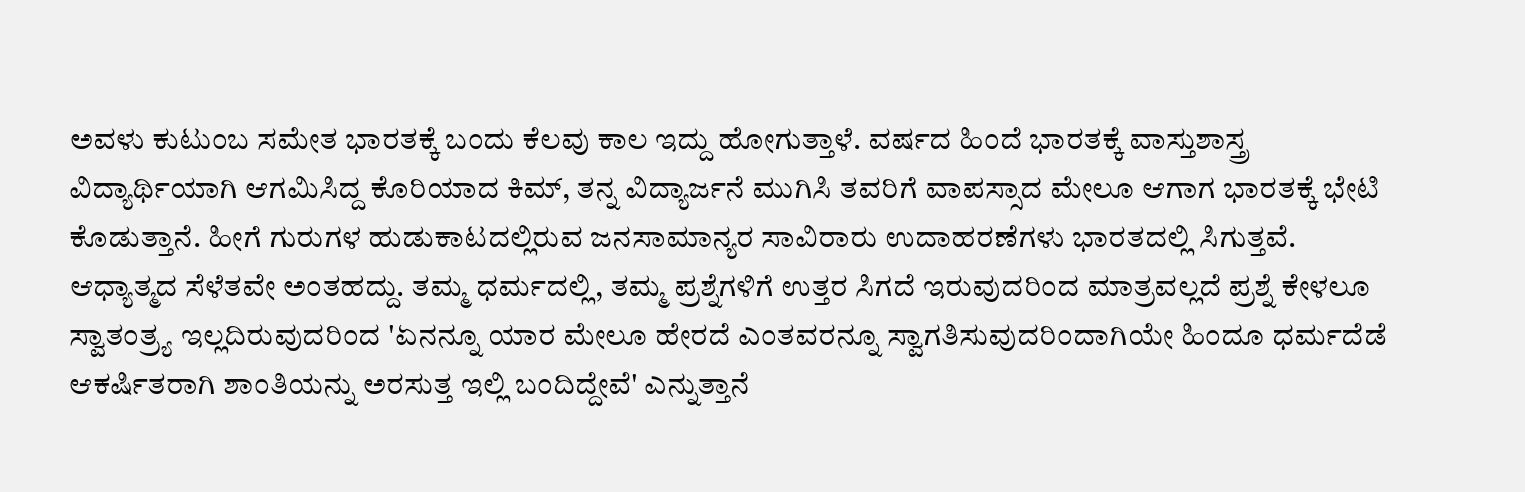ಅವಳು ಕುಟುಂಬ ಸಮೇತ ಭಾರತಕ್ಕೆ ಬಂದು ಕೆಲವು ಕಾಲ ಇದ್ದು ಹೋಗುತ್ತಾಳೆ. ವರ್ಷದ ಹಿಂದೆ ಭಾರತಕ್ಕೆ ವಾಸ್ತುಶಾಸ್ತ್ರ ವಿದ್ಯಾರ್ಥಿಯಾಗಿ ಆಗಮಿಸಿದ್ದ ಕೊರಿಯಾದ ಕಿಮ್, ತನ್ನ ವಿದ್ಯಾರ್ಜನೆ ಮುಗಿಸಿ ತವರಿಗೆ ವಾಪಸ್ಸಾದ ಮೇಲೂ ಆಗಾಗ ಭಾರತಕ್ಕೆ ಭೇಟಿ ಕೊಡುತ್ತಾನೆ. ಹೀಗೆ ಗುರುಗಳ ಹುಡುಕಾಟದಲ್ಲಿರುವ ಜನಸಾಮಾನ್ಯರ ಸಾವಿರಾರು ಉದಾಹರಣೆಗಳು ಭಾರತದಲ್ಲಿ ಸಿಗುತ್ತವೆ. ಆಧ್ಯಾತ್ಮದ ಸೆಳೆತವೇ ಅಂತಹದ್ದು. ತಮ್ಮ ಧರ್ಮದಲ್ಲಿ, ತಮ್ಮ ಪ್ರಶ್ನೆಗಳಿಗೆ ಉತ್ತರ ಸಿಗದೆ ಇರುವುದರಿಂದ ಮಾತ್ರವಲ್ಲದೆ ಪ್ರಶ್ನೆ ಕೇಳಲೂ ಸ್ವಾತಂತ್ರ್ಯ ಇಲ್ಲದಿರುವುದರಿಂದ 'ಏನನ್ನೂ ಯಾರ ಮೇಲೂ ಹೇರದೆ ಎಂತವರನ್ನೂ ಸ್ವಾಗತಿಸುವುದರಿಂದಾಗಿಯೇ ಹಿಂದೂ ಧರ್ಮದೆಡೆ ಆಕರ್ಷಿತರಾಗಿ ಶಾಂತಿಯನ್ನು ಅರಸುತ್ತ ಇಲ್ಲಿ ಬಂದಿದ್ದೇವೆ' ಎನ್ನುತ್ತಾನೆ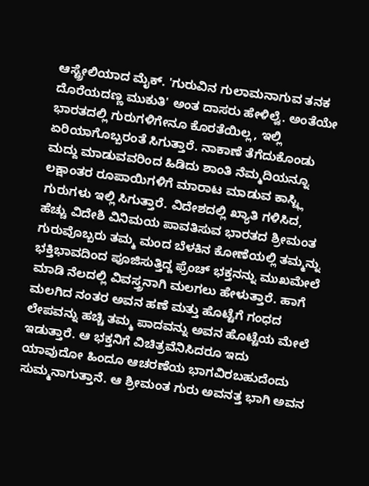ಆಸ್ಟ್ರೇಲಿಯಾದ ಮೈಕ್. 'ಗುರುವಿನ ಗುಲಾಮನಾಗುವ ತನಕ ದೊರೆಯದಣ್ಣ ಮುಕುತಿ' ಅಂತ ದಾಸರು ಹೇಳಿಲ್ವೆ. ಅಂತೆಯೇ ಭಾರತದಲ್ಲಿ ಗುರುಗಳಿಗೇನೂ ಕೊರತೆಯಿಲ್ಲ, ಇಲ್ಲಿ ಏರಿಯಾಗೊಬ್ಬರಂತೆ ಸಿಗುತ್ತಾರೆ. ನಾಕಾಣೆ ತೆಗೆದುಕೊಂಡು ಮದ್ದು ಮಾಡುವವರಿಂದ ಹಿಡಿದು ಶಾಂತಿ ನೆಮ್ಮದಿಯನ್ನೂ ಲಕ್ಷಾಂತರ ರೂಪಾಯಿಗಳಿಗೆ ಮಾರಾಟ ಮಾಡುವ ಕಾಸ್ಟ್ಲಿ ಗುರುಗಳು ಇಲ್ಲಿ ಸಿಗುತ್ತಾರೆ. ವಿದೇಶದಲ್ಲಿ ಖ್ಯಾತಿ ಗಳಿಸಿದ, ಹೆಚ್ಚು ವಿದೇಶಿ ವಿನಿಮಯ ಪಾವತಿಸುವ ಭಾರತದ ಶ್ರೀಮಂತ ಗುರುವೊಬ್ಬರು ತಮ್ಮ ಮಂದ ಬೆಳಕಿನ ಕೋಣೆಯಲ್ಲಿ ತಮ್ಮನ್ನು ಭಕ್ತಿಭಾವದಿಂದ ಪೂಜಿಸುತ್ತಿದ್ದ ಫ್ರೆಂಚ್ ಭಕ್ತನನ್ನು ಮುಖಮೇಲೆ ಮಾಡಿ ನೆಲದಲ್ಲಿ ವಿವಸ್ತ್ರನಾಗಿ ಮಲಗಲು ಹೇಳುತ್ತಾರೆ. ಹಾಗೆ ಮಲಗಿದ ನಂತರ ಅವನ ಹಣೆ ಮತ್ತು ಹೊಟ್ಟೆಗೆ ಗಂಧದ ಲೇಪವನ್ನು ಹಚ್ಚಿ ತಮ್ಮ ಪಾದವನ್ನು ಅವನ ಹೊಟ್ಟೆಯ ಮೇಲೆ ಇಡುತ್ತಾರೆ. ಆ ಭಕ್ತನಿಗೆ ವಿಚಿತ್ರವೆನಿಸಿದರೂ ಇದು ಯಾವುದೋ ಹಿಂದೂ ಆಚರಣೆಯ ಭಾಗವಿರಬಹುದೆಂದು ಸುಮ್ಮನಾಗುತ್ತಾನೆ. ಆ ಶ್ರೀಮಂತ ಗುರು ಅವನತ್ತ ಭಾಗಿ ಅವನ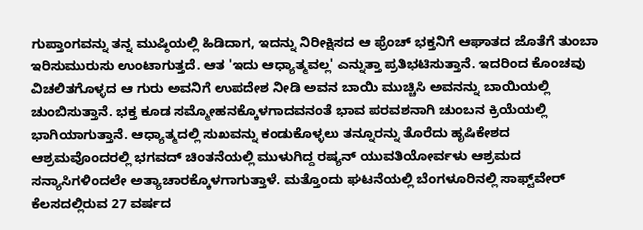ಗುಪ್ತಾಂಗವನ್ನು ತನ್ನ ಮುಷ್ಠಿಯಲ್ಲಿ ಹಿಡಿದಾಗ, ಇದನ್ನು ನಿರೀಕ್ಷಿಸದ ಆ ಫ್ರೆಂಚ್ ಭಕ್ತನಿಗೆ ಆಘಾತದ ಜೊತೆಗೆ ತುಂಬಾ ಇರಿಸುಮುರುಸು ಉಂಟಾಗುತ್ತದೆ. ಆತ 'ಇದು ಆಧ್ಯಾತ್ಮವಲ್ಲ' ಎನ್ನುತ್ತಾ ಪ್ರತಿಭಟಿಸುತ್ತಾನೆ. ಇದರಿಂದ ಕೊಂಚವು ವಿಚಲಿತಗೊಳ್ಳದ ಆ ಗುರು ಅವನಿಗೆ ಉಪದೇಶ ನೀಡಿ ಅವನ ಬಾಯಿ ಮುಚ್ಚಿಸಿ ಅವನನ್ನು ಬಾಯಿಯಲ್ಲಿ ಚುಂಬಿಸುತ್ತಾನೆ. ಭಕ್ತ ಕೂಡ ಸಮ್ಮೋಹನಕ್ಕೊಳಗಾದವನಂತೆ ಭಾವ ಪರವಶನಾಗಿ ಚುಂಬನ ಕ್ರಿಯೆಯಲ್ಲಿ ಭಾಗಿಯಾಗುತ್ತಾನೆ. ಆಧ್ಯಾತ್ಮದಲ್ಲಿ ಸುಖವನ್ನು ಕಂಡುಕೊಳ್ಳಲು ತನ್ನೂರನ್ನು ತೊರೆದು ಹೃಷಿಕೇಶದ ಆಶ್ರಮವೊಂದರಲ್ಲಿ ಭಗವದ್ ಚಿಂತನೆಯಲ್ಲಿ ಮುಳುಗಿದ್ದ ರಷ್ಯನ್ ಯುವತಿಯೋರ್ವಳು ಆಶ್ರಮದ ಸನ್ಯಾಸಿಗಳಿಂದಲೇ ಅತ್ಯಾಚಾರಕ್ಕೊಳಗಾಗುತ್ತಾಳೆ. ಮತ್ತೊಂದು ಘಟನೆಯಲ್ಲಿ ಬೆಂಗಳೂರಿನಲ್ಲಿ ಸಾಫ್ಟ್‌ವೇರ್ ಕೆಲಸದಲ್ಲಿರುವ 27 ವರ್ಷದ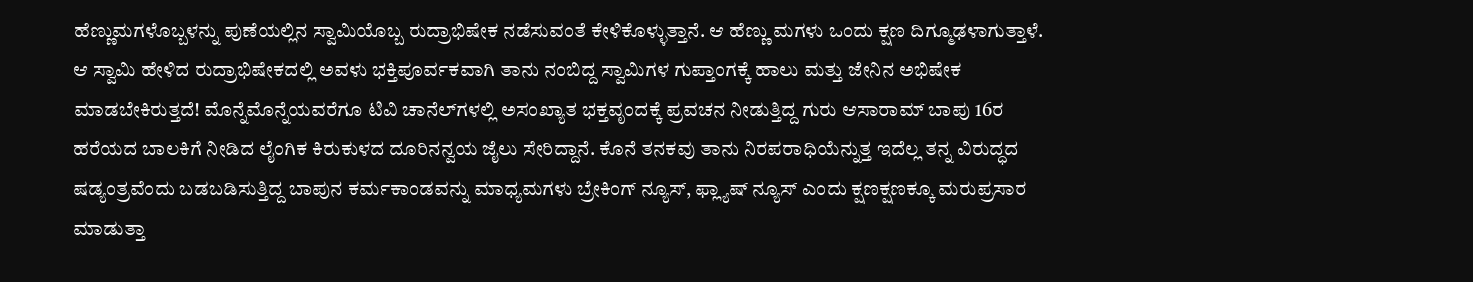ಹೆಣ್ಣುಮಗಳೊಬ್ಬಳನ್ನು ಪುಣೆಯಲ್ಲಿನ ಸ್ವಾಮಿಯೊಬ್ಬ ರುದ್ರಾಭಿಷೇಕ ನಡೆಸುವಂತೆ ಕೇಳಿಕೊಳ್ಳುತ್ತಾನೆ. ಆ ಹೆಣ್ಣು ಮಗಳು ಒಂದು ಕ್ಷಣ ದಿಗ್ಮೂಢಳಾಗುತ್ತಾಳೆ. ಆ ಸ್ವಾಮಿ ಹೇಳಿದ ರುದ್ರಾಭಿಷೇಕದಲ್ಲಿ ಅವಳು ಭಕ್ತಿಪೂರ್ವಕವಾಗಿ ತಾನು ನಂಬಿದ್ದ ಸ್ವಾಮಿಗಳ ಗುಪ್ತಾಂಗಕ್ಕೆ ಹಾಲು ಮತ್ತು ಜೇನಿನ ಅಭಿಷೇಕ ಮಾಡಬೇಕಿರುತ್ತದೆ! ಮೊನ್ನೆಮೊನ್ನೆಯವರೆಗೂ ಟಿವಿ ಚಾನೆಲ್‌ಗಳಲ್ಲಿ ಅಸಂಖ್ಯಾತ ಭಕ್ತವೃಂದಕ್ಕೆ ಪ್ರವಚನ ನೀಡುತ್ತಿದ್ದ ಗುರು ಆಸಾರಾಮ್ ಬಾಪು 16ರ ಹರೆಯದ ಬಾಲಕಿಗೆ ನೀಡಿದ ಲೈಂಗಿಕ ಕಿರುಕುಳದ ದೂರಿನನ್ವಯ ಜೈಲು ಸೇರಿದ್ದಾನೆ. ಕೊನೆ ತನಕವು ತಾನು ನಿರಪರಾಧಿಯೆನ್ನುತ್ತ ಇದೆಲ್ಲ ತನ್ನ ವಿರುದ್ಧದ ಷಡ್ಯಂತ್ರವೆಂದು ಬಡಬಡಿಸುತ್ತಿದ್ದ ಬಾಪುನ ಕರ್ಮಕಾಂಡವನ್ನು ಮಾಧ್ಯಮಗಳು ಬ್ರೇಕಿಂಗ್ ನ್ಯೂಸ್, ಫ್ಲ್ಯಾಷ್ ನ್ಯೂಸ್ ಎಂದು ಕ್ಷಣಕ್ಷಣಕ್ಕೂ ಮರುಪ್ರಸಾರ ಮಾಡುತ್ತಾ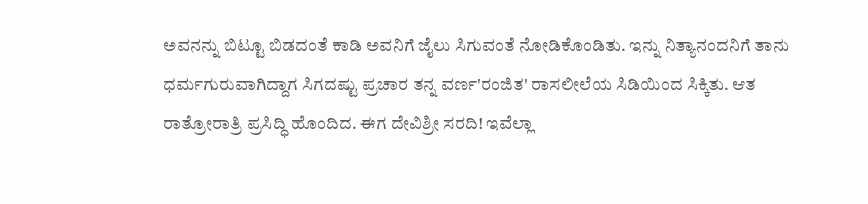ಅವನನ್ನು ಬಿಟ್ಟೂ ಬಿಡದಂತೆ ಕಾಡಿ ಅವನಿಗೆ ಜೈಲು ಸಿಗುವಂತೆ ನೋಡಿಕೊಂಡಿತು. ಇನ್ನು ನಿತ್ಯಾನಂದನಿಗೆ ತಾನು ಧರ್ಮಗುರುವಾಗಿದ್ದಾಗ ಸಿಗದಷ್ಟು ಪ್ರಚಾರ ತನ್ನ ವರ್ಣ'ರಂಜಿತ' ರಾಸಲೀಲೆಯ ಸಿಡಿಯಿಂದ ಸಿಕ್ಕಿತು. ಆತ ರಾತ್ರೋರಾತ್ರಿ ಪ್ರಸಿದ್ಧಿ ಹೊಂದಿದ. ಈಗ ದೇವಿಶ್ರೀ ಸರದಿ! ಇವೆಲ್ಲಾ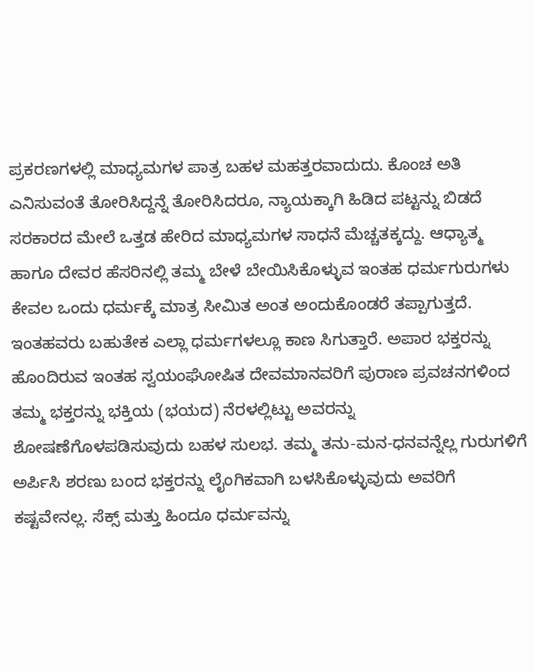ಪ್ರಕರಣಗಳಲ್ಲಿ ಮಾಧ್ಯಮಗಳ ಪಾತ್ರ ಬಹಳ ಮಹತ್ತರವಾದುದು. ಕೊಂಚ ಅತಿ ಎನಿಸುವಂತೆ ತೋರಿಸಿದ್ದನ್ನೆ ತೋರಿಸಿದರೂ, ನ್ಯಾಯಕ್ಕಾಗಿ ಹಿಡಿದ ಪಟ್ಟನ್ನು ಬಿಡದೆ ಸರಕಾರದ ಮೇಲೆ ಒತ್ತಡ ಹೇರಿದ ಮಾಧ್ಯಮಗಳ ಸಾಧನೆ ಮೆಚ್ಚತಕ್ಕದ್ದು. ಆಧ್ಯಾತ್ಮ ಹಾಗೂ ದೇವರ ಹೆಸರಿನಲ್ಲಿ ತಮ್ಮ ಬೇಳೆ ಬೇಯಿಸಿಕೊಳ್ಳುವ ಇಂತಹ ಧರ್ಮಗುರುಗಳು ಕೇವಲ ಒಂದು ಧರ್ಮಕ್ಕೆ ಮಾತ್ರ ಸೀಮಿತ ಅಂತ ಅಂದುಕೊಂಡರೆ ತಪ್ಪಾಗುತ್ತದೆ. ಇಂತಹವರು ಬಹುತೇಕ ಎಲ್ಲಾ ಧರ್ಮಗಳಲ್ಲೂ ಕಾಣ ಸಿಗುತ್ತಾರೆ. ಅಪಾರ ಭಕ್ತರನ್ನು ಹೊಂದಿರುವ ಇಂತಹ ಸ್ವಯಂಘೋಷಿತ ದೇವಮಾನವರಿಗೆ ಪುರಾಣ ಪ್ರವಚನಗಳಿಂದ ತಮ್ಮ ಭಕ್ತರನ್ನು ಭಕ್ತಿಯ (ಭಯದ) ನೆರಳಲ್ಲಿಟ್ಟು ಅವರನ್ನು ಶೋಷಣೆಗೊಳಪಡಿಸುವುದು ಬಹಳ ಸುಲಭ. ತಮ್ಮ ತನು-ಮನ-ಧನವನ್ನೆಲ್ಲ ಗುರುಗಳಿಗೆ ಅರ್ಪಿಸಿ ಶರಣು ಬಂದ ಭಕ್ತರನ್ನು ಲೈಂಗಿಕವಾಗಿ ಬಳಸಿಕೊಳ್ಳುವುದು ಅವರಿಗೆ ಕಷ್ಟವೇನಲ್ಲ. ಸೆಕ್ಸ್ ಮತ್ತು ಹಿಂದೂ ಧರ್ಮವನ್ನು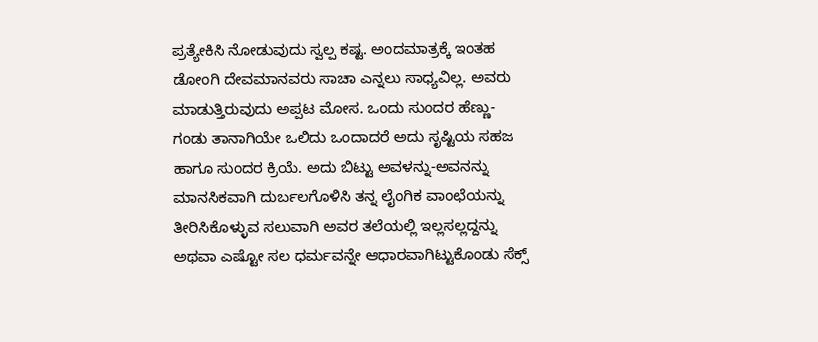ಪ್ರತ್ಯೇಕಿಸಿ ನೋಡುವುದು ಸ್ವಲ್ಪ ಕಷ್ಟ. ಅಂದಮಾತ್ರಕ್ಕೆ ಇಂತಹ ಡೋಂಗಿ ದೇವಮಾನವರು ಸಾಚಾ ಎನ್ನಲು ಸಾಧ್ಯವಿಲ್ಲ. ಅವರು ಮಾಡುತ್ತಿರುವುದು ಅಪ್ಪಟ ಮೋಸ. ಒಂದು ಸುಂದರ ಹೆಣ್ಣು-ಗಂಡು ತಾನಾಗಿಯೇ ಒಲಿದು ಒಂದಾದರೆ ಅದು ಸೃಷ್ಟಿಯ ಸಹಜ ಹಾಗೂ ಸುಂದರ ಕ್ರಿಯೆ. ಅದು ಬಿಟ್ಟು ಅವಳನ್ನು-ಅವನನ್ನು ಮಾನಸಿಕವಾಗಿ ದುರ್ಬಲಗೊಳಿಸಿ ತನ್ನ ಲೈಂಗಿಕ ವಾಂಛೆಯನ್ನು ತೀರಿಸಿಕೊಳ್ಳುವ ಸಲುವಾಗಿ ಅವರ ತಲೆಯಲ್ಲಿ ಇಲ್ಲಸಲ್ಲದ್ದನ್ನು ಅಥವಾ ಎಷ್ಟೋ ಸಲ ಧರ್ಮವನ್ನೇ ಆಧಾರವಾಗಿಟ್ಟುಕೊಂಡು ಸೆಕ್ಸ್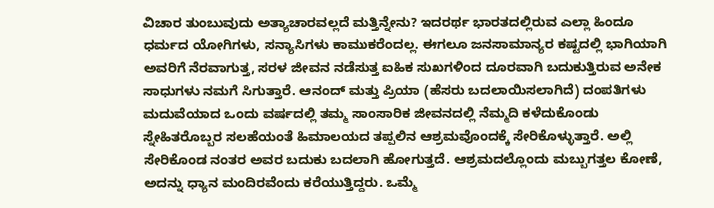ವಿಚಾರ ತುಂಬುವುದು ಅತ್ಯಾಚಾರವಲ್ಲದೆ ಮತ್ತಿನ್ನೇನು? ಇದರರ್ಥ ಭಾರತದಲ್ಲಿರುವ ಎಲ್ಲಾ ಹಿಂದೂ ಧರ್ಮದ ಯೋಗಿಗಳು, ಸನ್ಯಾಸಿಗಳು ಕಾಮುಕರೆಂದಲ್ಲ. ಈಗಲೂ ಜನಸಾಮಾನ್ಯರ ಕಷ್ಟದಲ್ಲಿ ಭಾಗಿಯಾಗಿ ಅವರಿಗೆ ನೆರವಾಗುತ್ತ, ಸರಳ ಜೀವನ ನಡೆಸುತ್ತ ಐಹಿಕ ಸುಖಗಳಿಂದ ದೂರವಾಗಿ ಬದುಕುತ್ತಿರುವ ಅನೇಕ ಸಾಧುಗಳು ನಮಗೆ ಸಿಗುತ್ತಾರೆ. ಆನಂದ್ ಮತ್ತು ಪ್ರಿಯಾ (ಹೆಸರು ಬದಲಾಯಿಸಲಾಗಿದೆ) ದಂಪತಿಗಳು ಮದುವೆಯಾದ ಒಂದು ವರ್ಷದಲ್ಲಿ ತಮ್ಮ ಸಾಂಸಾರಿಕ ಜೀವನದಲ್ಲಿ ನೆಮ್ಮದಿ ಕಳೆದುಕೊಂಡು ಸ್ನೇಹಿತರೊಬ್ಬರ ಸಲಹೆಯಂತೆ ಹಿಮಾಲಯದ ತಪ್ಪಲಿನ ಆಶ್ರಮವೊಂದಕ್ಕೆ ಸೇರಿಕೊಳ್ಳುತ್ತಾರೆ. ಅಲ್ಲಿ ಸೇರಿಕೊಂಡ ನಂತರ ಅವರ ಬದುಕು ಬದಲಾಗಿ ಹೋಗುತ್ತದೆ. ಆಶ್ರಮದಲ್ಲೊಂದು ಮಬ್ಬುಗತ್ತಲ ಕೋಣೆ, ಅದನ್ನು ಧ್ಯಾನ ಮಂದಿರವೆಂದು ಕರೆಯುತ್ತಿದ್ದರು. ಒಮ್ಮೆ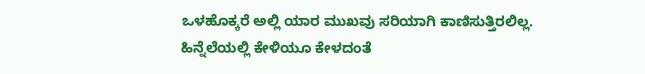ಒಳಹೊಕ್ಕರೆ ಅಲ್ಲಿ ಯಾರ ಮುಖವು ಸರಿಯಾಗಿ ಕಾಣಿಸುತ್ತಿರಲಿಲ್ಲ. ಹಿನ್ನೆಲೆಯಲ್ಲಿ ಕೇಳಿಯೂ ಕೇಳದಂತೆ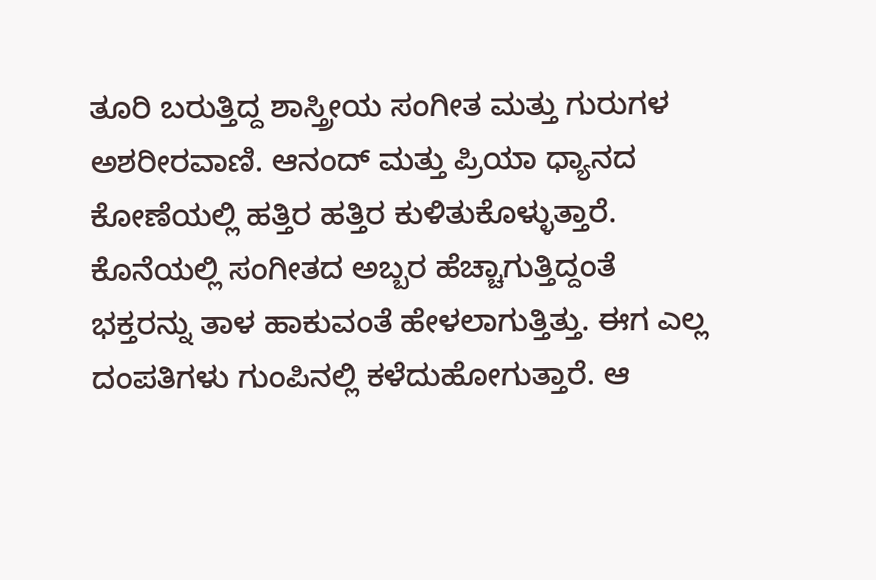ತೂರಿ ಬರುತ್ತಿದ್ದ ಶಾಸ್ತ್ರೀಯ ಸಂಗೀತ ಮತ್ತು ಗುರುಗಳ ಅಶರೀರವಾಣಿ. ಆನಂದ್ ಮತ್ತು ಪ್ರಿಯಾ ಧ್ಯಾನದ ಕೋಣೆಯಲ್ಲಿ ಹತ್ತಿರ ಹತ್ತಿರ ಕುಳಿತುಕೊಳ್ಳುತ್ತಾರೆ. ಕೊನೆಯಲ್ಲಿ ಸಂಗೀತದ ಅಬ್ಬರ ಹೆಚ್ಚಾಗುತ್ತಿದ್ದಂತೆ ಭಕ್ತರನ್ನು ತಾಳ ಹಾಕುವಂತೆ ಹೇಳಲಾಗುತ್ತಿತ್ತು. ಈಗ ಎಲ್ಲ ದಂಪತಿಗಳು ಗುಂಪಿನಲ್ಲಿ ಕಳೆದುಹೋಗುತ್ತಾರೆ. ಆ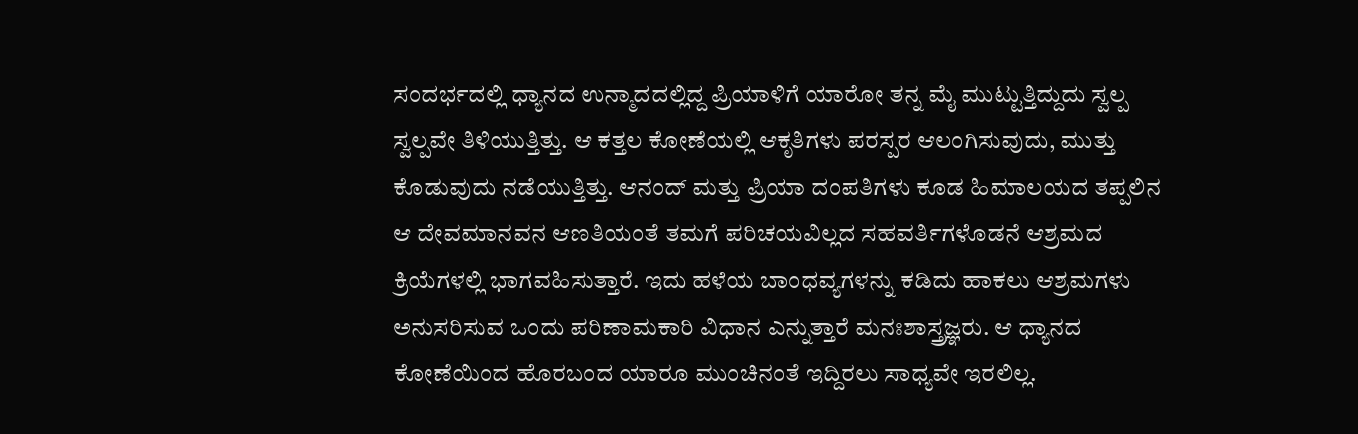ಸಂದರ್ಭದಲ್ಲಿ ಧ್ಯಾನದ ಉನ್ಮಾದದಲ್ಲಿದ್ದ ಪ್ರಿಯಾಳಿಗೆ ಯಾರೋ ತನ್ನ ಮೈ ಮುಟ್ಟುತ್ತಿದ್ದುದು ಸ್ವಲ್ಪ ಸ್ವಲ್ಪವೇ ತಿಳಿಯುತ್ತಿತ್ತು. ಆ ಕತ್ತಲ ಕೋಣೆಯಲ್ಲಿ ಆಕೃತಿಗಳು ಪರಸ್ಪರ ಆಲಂಗಿಸುವುದು, ಮುತ್ತು ಕೊಡುವುದು ನಡೆಯುತ್ತಿತ್ತು. ಆನಂದ್ ಮತ್ತು ಪ್ರಿಯಾ ದಂಪತಿಗಳು ಕೂಡ ಹಿಮಾಲಯದ ತಪ್ಪಲಿನ ಆ ದೇವಮಾನವನ ಆಣತಿಯಂತೆ ತಮಗೆ ಪರಿಚಯವಿಲ್ಲದ ಸಹವರ್ತಿಗಳೊಡನೆ ಆಶ್ರಮದ ಕ್ರಿಯೆಗಳಲ್ಲಿ ಭಾಗವಹಿಸುತ್ತಾರೆ. ಇದು ಹಳೆಯ ಬಾಂಧವ್ಯಗಳನ್ನು ಕಡಿದು ಹಾಕಲು ಆಶ್ರಮಗಳು ಅನುಸರಿಸುವ ಒಂದು ಪರಿಣಾಮಕಾರಿ ವಿಧಾನ ಎನ್ನುತ್ತಾರೆ ಮನಃಶಾಸ್ತ್ರಜ್ಞರು. ಆ ಧ್ಯಾನದ ಕೋಣೆಯಿಂದ ಹೊರಬಂದ ಯಾರೂ ಮುಂಚಿನಂತೆ ಇದ್ದಿರಲು ಸಾಧ್ಯವೇ ಇರಲಿಲ್ಲ.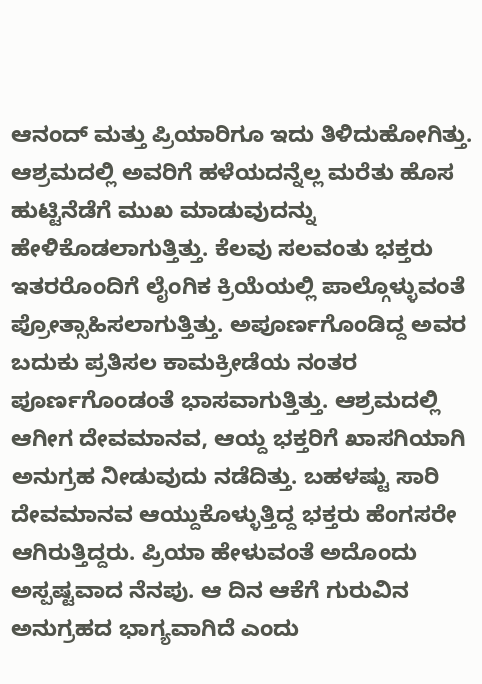ಆನಂದ್ ಮತ್ತು ಪ್ರಿಯಾರಿಗೂ ಇದು ತಿಳಿದುಹೋಗಿತ್ತು. ಆಶ್ರಮದಲ್ಲಿ ಅವರಿಗೆ ಹಳೆಯದನ್ನೆಲ್ಲ ಮರೆತು ಹೊಸ ಹುಟ್ಟಿನೆಡೆಗೆ ಮುಖ ಮಾಡುವುದನ್ನು ಹೇಳಿಕೊಡಲಾಗುತ್ತಿತ್ತು. ಕೆಲವು ಸಲವಂತು ಭಕ್ತರು ಇತರರೊಂದಿಗೆ ಲೈಂಗಿಕ ಕ್ರಿಯೆಯಲ್ಲಿ ಪಾಲ್ಗೊಳ್ಳುವಂತೆ ಪ್ರೋತ್ಸಾಹಿಸಲಾಗುತ್ತಿತ್ತು. ಅಪೂರ್ಣಗೊಂಡಿದ್ದ ಅವರ ಬದುಕು ಪ್ರತಿಸಲ ಕಾಮಕ್ರೀಡೆಯ ನಂತರ ಪೂರ್ಣಗೊಂಡಂತೆ ಭಾಸವಾಗುತ್ತಿತ್ತು. ಆಶ್ರಮದಲ್ಲಿ ಆಗೀಗ ದೇವಮಾನವ, ಆಯ್ದ ಭಕ್ತರಿಗೆ ಖಾಸಗಿಯಾಗಿ ಅನುಗ್ರಹ ನೀಡುವುದು ನಡೆದಿತ್ತು. ಬಹಳಷ್ಟು ಸಾರಿ ದೇವಮಾನವ ಆಯ್ದುಕೊಳ್ಳುತ್ತಿದ್ದ ಭಕ್ತರು ಹೆಂಗಸರೇ ಆಗಿರುತ್ತಿದ್ದರು. ಪ್ರಿಯಾ ಹೇಳುವಂತೆ ಅದೊಂದು ಅಸ್ಪಷ್ಟವಾದ ನೆನಪು. ಆ ದಿನ ಆಕೆಗೆ ಗುರುವಿನ ಅನುಗ್ರಹದ ಭಾಗ್ಯವಾಗಿದೆ ಎಂದು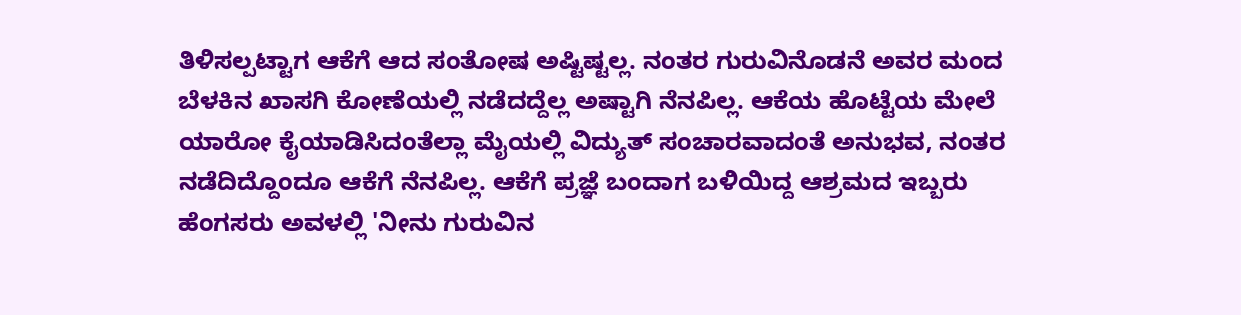ತಿಳಿಸಲ್ಪಟ್ಟಾಗ ಆಕೆಗೆ ಆದ ಸಂತೋಷ ಅಷ್ಟಿಷ್ಟಲ್ಲ. ನಂತರ ಗುರುವಿನೊಡನೆ ಅವರ ಮಂದ ಬೆಳಕಿನ ಖಾಸಗಿ ಕೋಣೆಯಲ್ಲಿ ನಡೆದದ್ದೆಲ್ಲ ಅಷ್ಟಾಗಿ ನೆನಪಿಲ್ಲ. ಆಕೆಯ ಹೊಟ್ಟೆಯ ಮೇಲೆ ಯಾರೋ ಕೈಯಾಡಿಸಿದಂತೆಲ್ಲಾ ಮೈಯಲ್ಲಿ ವಿದ್ಯುತ್ ಸಂಚಾರವಾದಂತೆ ಅನುಭವ, ನಂತರ ನಡೆದಿದ್ದೊಂದೂ ಆಕೆಗೆ ನೆನಪಿಲ್ಲ. ಆಕೆಗೆ ಪ್ರಜ್ಞೆ ಬಂದಾಗ ಬಳಿಯಿದ್ದ ಆಶ್ರಮದ ಇಬ್ಬರು ಹೆಂಗಸರು ಅವಳಲ್ಲಿ 'ನೀನು ಗುರುವಿನ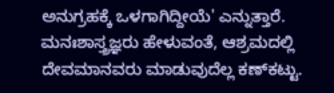ಅನುಗ್ರಹಕ್ಕೆ ಒಳಗಾಗಿದ್ದೀಯೆ' ಎನ್ನುತ್ತಾರೆ. ಮನಃಶಾಸ್ತ್ರಜ್ಞರು ಹೇಳುವಂತೆ, ಆಶ್ರಮದಲ್ಲಿ ದೇವಮಾನವರು ಮಾಡುವುದೆಲ್ಲ ಕಣ್‌ಕಟ್ಟು.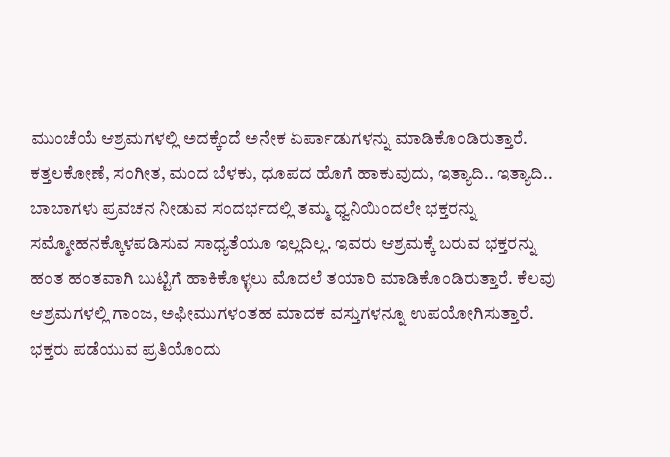ಮುಂಚೆಯೆ ಆಶ್ರಮಗಳಲ್ಲಿ ಅದಕ್ಕೆಂದೆ ಅನೇಕ ಏರ್ಪಾಡುಗಳನ್ನು ಮಾಡಿಕೊಂಡಿರುತ್ತಾರೆ. ಕತ್ತಲಕೋಣೆ, ಸಂಗೀತ, ಮಂದ ಬೆಳಕು, ಧೂಪದ ಹೊಗೆ ಹಾಕುವುದು, ಇತ್ಯಾದಿ.. ಇತ್ಯಾದಿ.. ಬಾಬಾಗಳು ಪ್ರವಚನ ನೀಡುವ ಸಂದರ್ಭದಲ್ಲಿ ತಮ್ಮ ಧ್ವನಿಯಿಂದಲೇ ಭಕ್ತರನ್ನು ಸಮ್ಮೋಹನಕ್ಕೊಳಪಡಿಸುವ ಸಾಧ್ಯತೆಯೂ ಇಲ್ಲದಿಲ್ಲ. ಇವರು ಆಶ್ರಮಕ್ಕೆ ಬರುವ ಭಕ್ತರನ್ನು ಹಂತ ಹಂತವಾಗಿ ಬುಟ್ಟಿಗೆ ಹಾಕಿಕೊಳ್ಳಲು ಮೊದಲೆ ತಯಾರಿ ಮಾಡಿಕೊಂಡಿರುತ್ತಾರೆ. ಕೆಲವು ಆಶ್ರಮಗಳಲ್ಲಿ ಗಾಂಜ, ಅಫೀಮುಗಳಂತಹ ಮಾದಕ ವಸ್ತುಗಳನ್ನೂ ಉಪಯೋಗಿಸುತ್ತಾರೆ. ಭಕ್ತರು ಪಡೆಯುವ ಪ್ರತಿಯೊಂದು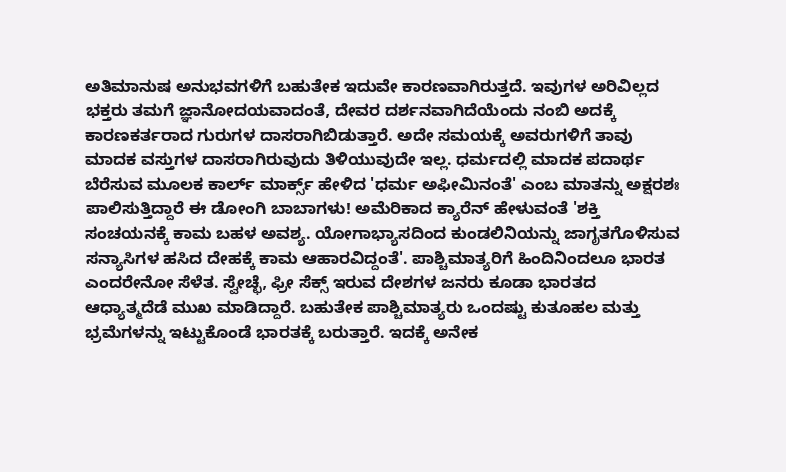ಅತಿಮಾನುಷ ಅನುಭವಗಳಿಗೆ ಬಹುತೇಕ ಇದುವೇ ಕಾರಣವಾಗಿರುತ್ತದೆ. ಇವುಗಳ ಅರಿವಿಲ್ಲದ ಭಕ್ತರು ತಮಗೆ ಜ್ಞಾನೋದಯವಾದಂತೆ, ದೇವರ ದರ್ಶನವಾಗಿದೆಯೆಂದು ನಂಬಿ ಅದಕ್ಕೆ ಕಾರಣಕರ್ತರಾದ ಗುರುಗಳ ದಾಸರಾಗಿಬಿಡುತ್ತಾರೆ. ಅದೇ ಸಮಯಕ್ಕೆ ಅವರುಗಳಿಗೆ ತಾವು ಮಾದಕ ವಸ್ತುಗಳ ದಾಸರಾಗಿರುವುದು ತಿಳಿಯುವುದೇ ಇಲ್ಲ. ಧರ್ಮದಲ್ಲಿ ಮಾದಕ ಪದಾರ್ಥ ಬೆರೆಸುವ ಮೂಲಕ ಕಾರ್ಲ್ ಮಾರ್ಕ್ಸ್ ಹೇಳಿದ 'ಧರ್ಮ ಅಫೀಮಿನಂತೆ' ಎಂಬ ಮಾತನ್ನು ಅಕ್ಷರಶಃ ಪಾಲಿಸುತ್ತಿದ್ದಾರೆ ಈ ಡೋಂಗಿ ಬಾಬಾಗಳು! ಅಮೆರಿಕಾದ ಕ್ಯಾರೆನ್ ಹೇಳುವಂತೆ 'ಶಕ್ತಿ ಸಂಚಯನಕ್ಕೆ ಕಾಮ ಬಹಳ ಅವಶ್ಯ. ಯೋಗಾಭ್ಯಾಸದಿಂದ ಕುಂಡಲಿನಿಯನ್ನು ಜಾಗೃತಗೊಳಿಸುವ ಸನ್ಯಾಸಿಗಳ ಹಸಿದ ದೇಹಕ್ಕೆ ಕಾಮ ಆಹಾರವಿದ್ದಂತೆ'. ಪಾಶ್ಚಿಮಾತ್ಯರಿಗೆ ಹಿಂದಿನಿಂದಲೂ ಭಾರತ ಎಂದರೇನೋ ಸೆಳೆತ. ಸ್ವೇಚ್ಛೆ, ಫ್ರೀ ಸೆಕ್ಸ್ ಇರುವ ದೇಶಗಳ ಜನರು ಕೂಡಾ ಭಾರತದ ಆಧ್ಯಾತ್ಮದೆಡೆ ಮುಖ ಮಾಡಿದ್ದಾರೆ. ಬಹುತೇಕ ಪಾಶ್ಚಿಮಾತ್ಯರು ಒಂದಷ್ಟು ಕುತೂಹಲ ಮತ್ತು ಭ್ರಮೆಗಳನ್ನು ಇಟ್ಟುಕೊಂಡೆ ಭಾರತಕ್ಕೆ ಬರುತ್ತಾರೆ. ಇದಕ್ಕೆ ಅನೇಕ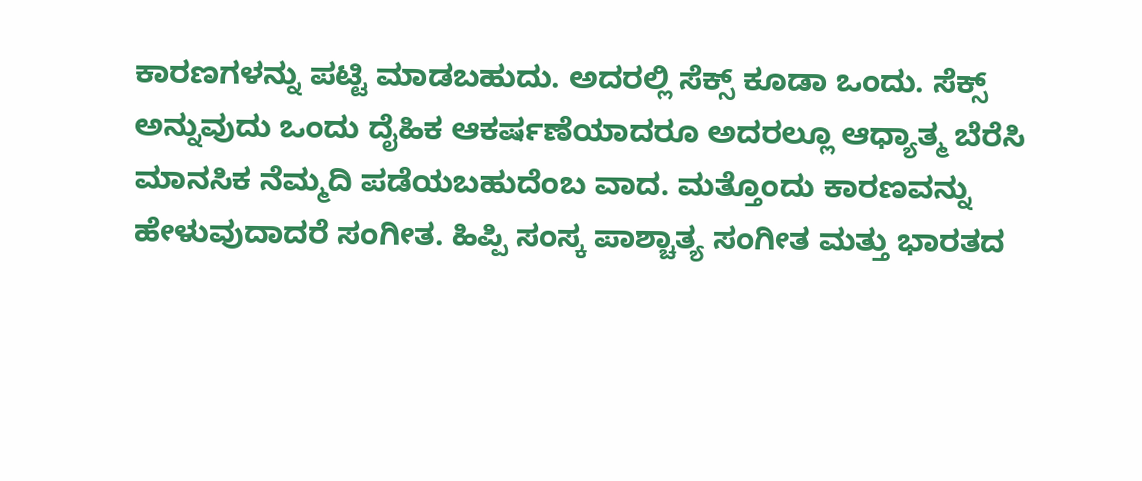ಕಾರಣಗಳನ್ನು ಪಟ್ಟಿ ಮಾಡಬಹುದು. ಅದರಲ್ಲಿ ಸೆಕ್ಸ್ ಕೂಡಾ ಒಂದು. ಸೆಕ್ಸ್ ಅನ್ನುವುದು ಒಂದು ದೈಹಿಕ ಆಕರ್ಷಣೆಯಾದರೂ ಅದರಲ್ಲೂ ಆಧ್ಯಾತ್ಮ ಬೆರೆಸಿ ಮಾನಸಿಕ ನೆಮ್ಮದಿ ಪಡೆಯಬಹುದೆಂಬ ವಾದ. ಮತ್ತೊಂದು ಕಾರಣವನ್ನು ಹೇಳುವುದಾದರೆ ಸಂಗೀತ. ಹಿಪ್ಪಿ ಸಂಸ್ಕ ಪಾಶ್ಚಾತ್ಯ ಸಂಗೀತ ಮತ್ತು ಭಾರತದ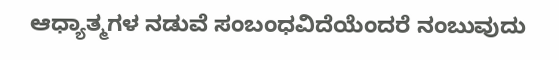ಆಧ್ಯಾತ್ಮಗಳ ನಡುವೆ ಸಂಬಂಧವಿದೆಯೆಂದರೆ ನಂಬುವುದು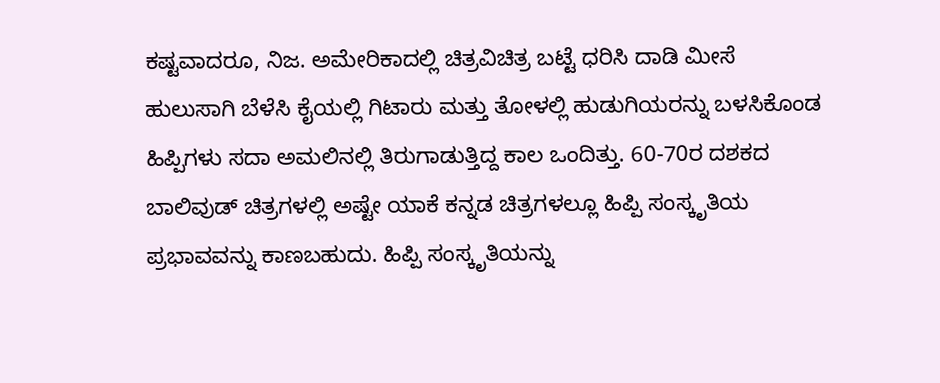ಕಷ್ಟವಾದರೂ, ನಿಜ. ಅಮೇರಿಕಾದಲ್ಲಿ ಚಿತ್ರವಿಚಿತ್ರ ಬಟ್ಟೆ ಧರಿಸಿ ದಾಡಿ ಮೀಸೆ ಹುಲುಸಾಗಿ ಬೆಳೆಸಿ ಕೈಯಲ್ಲಿ ಗಿಟಾರು ಮತ್ತು ತೋಳಲ್ಲಿ ಹುಡುಗಿಯರನ್ನು ಬಳಸಿಕೊಂಡ ಹಿಪ್ಪಿಗಳು ಸದಾ ಅಮಲಿನಲ್ಲಿ ತಿರುಗಾಡುತ್ತಿದ್ದ ಕಾಲ ಒಂದಿತ್ತು. 60-70ರ ದಶಕದ ಬಾಲಿವುಡ್ ಚಿತ್ರಗಳಲ್ಲಿ ಅಷ್ಟೇ ಯಾಕೆ ಕನ್ನಡ ಚಿತ್ರಗಳಲ್ಲೂ ಹಿಪ್ಪಿ ಸಂಸ್ಕೃತಿಯ ಪ್ರಭಾವವನ್ನು ಕಾಣಬಹುದು. ಹಿಪ್ಪಿ ಸಂಸ್ಕೃತಿಯನ್ನು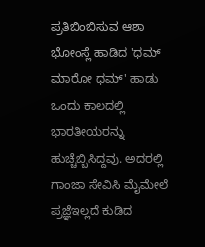ಪ್ರತಿಬಿಂಬಿಸುವ ಆಶಾ ಭೋಂಸ್ಲೆ ಹಾಡಿದ 'ಧಮ್ ಮಾರೋ ಧಮ್‌' ಹಾಡು ಒಂದು ಕಾಲದಲ್ಲಿ ಭಾರತೀಯರನ್ನು ಹುಚ್ಚೆಬ್ಬಿಸಿದ್ದವು. ಅದರಲ್ಲಿ ಗಾಂಜಾ ಸೇವಿಸಿ ಮೈಮೇಲೆ ಪ್ರಜ್ಞೆಇಲ್ಲದೆ ಕುಡಿದ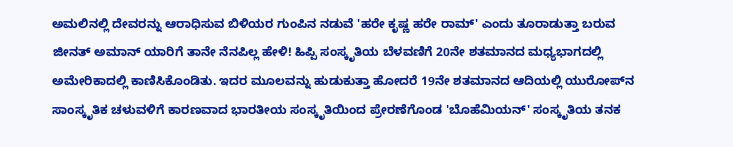ಅಮಲಿನಲ್ಲಿ ದೇವರನ್ನು ಆರಾಧಿಸುವ ಬಿಳಿಯರ ಗುಂಪಿನ ನಡುವೆ 'ಹರೇ ಕೃಷ್ಣ ಹರೇ ರಾಮ್‌' ಎಂದು ತೂರಾಡುತ್ತಾ ಬರುವ ಜೀನತ್ ಅಮಾನ್ ಯಾರಿಗೆ ತಾನೇ ನೆನಪಿಲ್ಲ ಹೇಳಿ! ಹಿಪ್ಪಿ ಸಂಸ್ಕೃತಿಯ ಬೆಳವಣಿಗೆ 20ನೇ ಶತಮಾನದ ಮಧ್ಯಭಾಗದಲ್ಲಿ ಅಮೇರಿಕಾದಲ್ಲಿ ಕಾಣಿಸಿಕೊಂಡಿತು. ಇದರ ಮೂಲವನ್ನು ಹುಡುಕುತ್ತಾ ಹೋದರೆ 19ನೇ ಶತಮಾನದ ಆದಿಯಲ್ಲಿ ಯುರೋಪ್‌ನ ಸಾಂಸ್ಕೃತಿಕ ಚಳುವಳಿಗೆ ಕಾರಣವಾದ ಭಾರತೀಯ ಸಂಸ್ಕೃತಿಯಿಂದ ಪ್ರೇರಣೆಗೊಂಡ 'ಬೊಹೆಮಿಯನ್‌' ಸಂಸ್ಕೃತಿಯ ತನಕ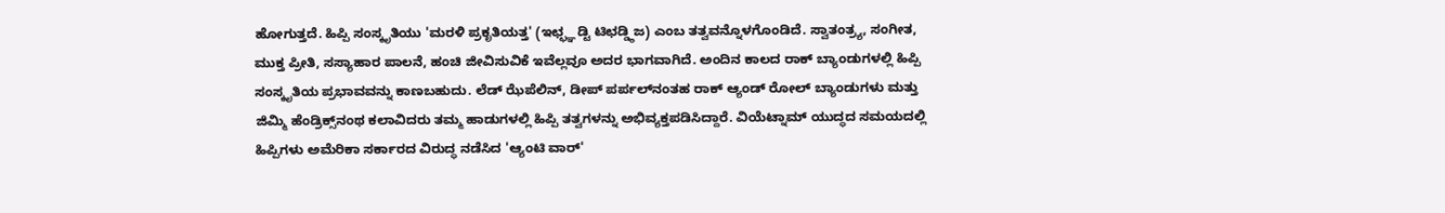ಹೋಗುತ್ತದೆ. ಹಿಪ್ಪಿ ಸಂಸ್ಕೃತಿಯು 'ಮರಳಿ ಪ್ರಕೃತಿಯತ್ತ' (ಇಛ್ಛ್ಞ ಡ್ಟಿ ಟಿಛಡ್ಡ್ಠಿಜ) ಎಂಬ ತತ್ವವನ್ನೊಳಗೊಂಡಿದೆ. ಸ್ವಾತಂತ್ರ್ಯ, ಸಂಗೀತ, ಮುಕ್ತ ಪ್ರೀತಿ, ಸಸ್ಯಾಹಾರ ಪಾಲನೆ, ಹಂಚಿ ಜೀವಿಸುವಿಕೆ ಇವೆಲ್ಲವೂ ಅದರ ಭಾಗವಾಗಿದೆ. ಅಂದಿನ ಕಾಲದ ರಾಕ್ ಬ್ಯಾಂಡುಗಳಲ್ಲಿ ಹಿಪ್ಪಿ ಸಂಸ್ಕೃತಿಯ ಪ್ರಭಾವವನ್ನು ಕಾಣಬಹುದು. ಲೆಡ್ ಝೆಪೆಲಿನ್, ಡೀಪ್ ಪರ್ಪಲ್‌ನಂತಹ ರಾಕ್ ಆ್ಯಂಡ್ ರೋಲ್ ಬ್ಯಾಂಡುಗಳು ಮತ್ತು ಜಿಮ್ಮಿ ಹೆಂಡ್ರಿಕ್ಸ್‌ನಂಥ ಕಲಾವಿದರು ತಮ್ಮ ಹಾಡುಗಳಲ್ಲಿ ಹಿಪ್ಪಿ ತತ್ವಗಳನ್ನು ಅಭಿವ್ಯಕ್ತಪಡಿಸಿದ್ದಾರೆ. ವಿಯೆಟ್ನಾಮ್ ಯುದ್ಧದ ಸಮಯದಲ್ಲಿ ಹಿಪ್ಪಿಗಳು ಅಮೆರಿಕಾ ಸರ್ಕಾರದ ವಿರುದ್ಧ ನಡೆಸಿದ 'ಆ್ಯಂಟಿ ವಾರ್‌'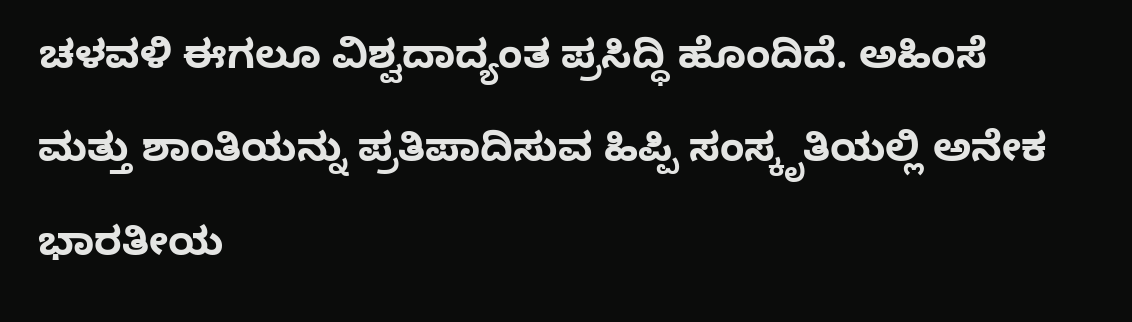ಚಳವಳಿ ಈಗಲೂ ವಿಶ್ವದಾದ್ಯಂತ ಪ್ರಸಿದ್ಧಿ ಹೊಂದಿದೆ. ಅಹಿಂಸೆ ಮತ್ತು ಶಾಂತಿಯನ್ನು ಪ್ರತಿಪಾದಿಸುವ ಹಿಪ್ಪಿ ಸಂಸ್ಕೃತಿಯಲ್ಲಿ ಅನೇಕ ಭಾರತೀಯ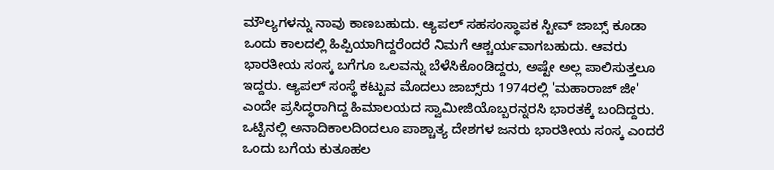ಮೌಲ್ಯಗಳನ್ನು ನಾವು ಕಾಣಬಹುದು. ಆ್ಯಪಲ್ ಸಹಸಂಸ್ಥಾಪಕ ಸ್ಟೀವ್ ಜಾಬ್ಸ್ ಕೂಡಾ ಒಂದು ಕಾಲದಲ್ಲಿ ಹಿಪ್ಪಿಯಾಗಿದ್ದರೆಂದರೆ ನಿಮಗೆ ಆಶ್ಚರ್ಯವಾಗಬಹುದು. ಆವರು ಭಾರತೀಯ ಸಂಸ್ಕ ಬಗೆಗೂ ಒಲವನ್ನು ಬೆಳೆಸಿಕೊಂಡಿದ್ದರು, ಅಷ್ಟೇ ಅಲ್ಲ ಪಾಲಿಸುತ್ತಲೂ ಇದ್ದರು. ಆ್ಯಪಲ್ ಸಂಸ್ಥೆ ಕಟ್ಟುವ ಮೊದಲು ಜಾಬ್ಸ್‌ರು 1974ರಲ್ಲಿ 'ಮಹಾರಾಜ್ ಜೀ' ಎಂದೇ ಪ್ರಸಿದ್ಧರಾಗಿದ್ದ ಹಿಮಾಲಯದ ಸ್ವಾಮೀಜಿಯೊಬ್ಬರನ್ನರಸಿ ಭಾರತಕ್ಕೆ ಬಂದಿದ್ದರು. ಒಟ್ಟಿನಲ್ಲಿ ಅನಾದಿಕಾಲದಿಂದಲೂ ಪಾಶ್ಚಾತ್ಯ ದೇಶಗಳ ಜನರು ಭಾರತೀಯ ಸಂಸ್ಕ ಎಂದರೆ ಒಂದು ಬಗೆಯ ಕುತೂಹಲ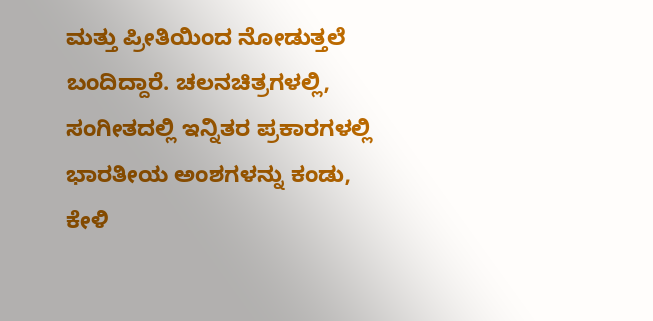ಮತ್ತು ಪ್ರೀತಿಯಿಂದ ನೋಡುತ್ತಲೆ ಬಂದಿದ್ದಾರೆ. ಚಲನಚಿತ್ರಗಳಲ್ಲಿ, ಸಂಗೀತದಲ್ಲಿ ಇನ್ನಿತರ ಪ್ರಕಾರಗಳಲ್ಲಿ ಭಾರತೀಯ ಅಂಶಗಳನ್ನು ಕಂಡು, ಕೇಳಿ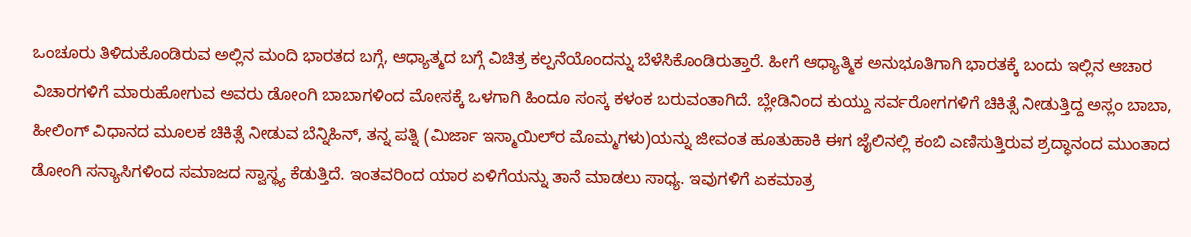ಒಂಚೂರು ತಿಳಿದುಕೊಂಡಿರುವ ಅಲ್ಲಿನ ಮಂದಿ ಭಾರತದ ಬಗ್ಗೆ, ಆಧ್ಯಾತ್ಮದ ಬಗ್ಗೆ ವಿಚಿತ್ರ ಕಲ್ಪನೆಯೊಂದನ್ನು ಬೆಳೆಸಿಕೊಂಡಿರುತ್ತಾರೆ. ಹೀಗೆ ಆಧ್ಯಾತ್ಮಿಕ ಅನುಭೂತಿಗಾಗಿ ಭಾರತಕ್ಕೆ ಬಂದು ಇಲ್ಲಿನ ಆಚಾರ ವಿಚಾರಗಳಿಗೆ ಮಾರುಹೋಗುವ ಅವರು ಡೋಂಗಿ ಬಾಬಾಗಳಿಂದ ಮೋಸಕ್ಕೆ ಒಳಗಾಗಿ ಹಿಂದೂ ಸಂಸ್ಕ ಕಳಂಕ ಬರುವಂತಾಗಿದೆ. ಬ್ಲೇಡಿನಿಂದ ಕುಯ್ದು ಸರ್ವರೋಗಗಳಿಗೆ ಚಿಕಿತ್ಸೆ ನೀಡುತ್ತಿದ್ದ ಅಸ್ಲಂ ಬಾಬಾ, ಹೀಲಿಂಗ್ ವಿಧಾನದ ಮೂಲಕ ಚಿಕಿತ್ಸೆ ನೀಡುವ ಬೆನ್ನಿಹಿನ್, ತನ್ನ ಪತ್ನಿ (ಮಿರ್ಜಾ ಇಸ್ಮಾಯಿಲ್‌ರ ಮೊಮ್ಮಗಳು)ಯನ್ನು ಜೀವಂತ ಹೂತುಹಾಕಿ ಈಗ ಜೈಲಿನಲ್ಲಿ ಕಂಬಿ ಎಣಿಸುತ್ತಿರುವ ಶ್ರದ್ಧಾನಂದ ಮುಂತಾದ ಡೋಂಗಿ ಸನ್ಯಾಸಿಗಳಿಂದ ಸಮಾಜದ ಸ್ವಾಸ್ಥ್ಯ ಕೆಡುತ್ತಿದೆ. ಇಂತವರಿಂದ ಯಾರ ಏಳಿಗೆಯನ್ನು ತಾನೆ ಮಾಡಲು ಸಾಧ್ಯ. ಇವುಗಳಿಗೆ ಏಕಮಾತ್ರ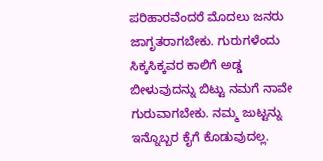ಪರಿಹಾರವೆಂದರೆ ಮೊದಲು ಜನರು ಜಾಗೃತರಾಗಬೇಕು. ಗುರುಗಳೆಂದು ಸಿಕ್ಕಸಿಕ್ಕವರ ಕಾಲಿಗೆ ಅಡ್ಡ ಬೀಳುವುದನ್ನು ಬಿಟ್ಟು ನಮಗೆ ನಾವೇ ಗುರುವಾಗಬೇಕು. ನಮ್ಮ ಜುಟ್ಟನ್ನು ಇನ್ನೊಬ್ಬರ ಕೈಗೆ ಕೊಡುವುದಲ್ಲ.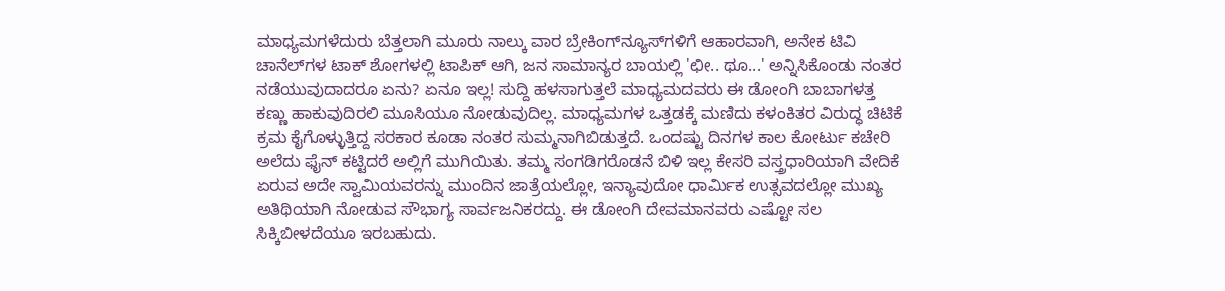ಮಾಧ್ಯಮಗಳೆದುರು ಬೆತ್ತಲಾಗಿ ಮೂರು ನಾಲ್ಕು ವಾರ ಬ್ರೇಕಿಂಗ್‌ನ್ಯೂಸ್‌ಗಳಿಗೆ ಆಹಾರವಾಗಿ, ಅನೇಕ ಟಿವಿ ಚಾನೆಲ್‌ಗಳ ಟಾಕ್ ಶೋಗಳಲ್ಲಿ ಟಾಪಿಕ್ ಆಗಿ, ಜನ ಸಾಮಾನ್ಯರ ಬಾಯಲ್ಲಿ 'ಛೀ.. ಥೂ...' ಅನ್ನಿಸಿಕೊಂಡು ನಂತರ ನಡೆಯುವುದಾದರೂ ಏನು? ಏನೂ ಇಲ್ಲ! ಸುದ್ದಿ ಹಳಸಾಗುತ್ತಲೆ ಮಾಧ್ಯಮದವರು ಈ ಡೋಂಗಿ ಬಾಬಾಗಳತ್ತ ಕಣ್ಣು ಹಾಕುವುದಿರಲಿ ಮೂಸಿಯೂ ನೋಡುವುದಿಲ್ಲ. ಮಾಧ್ಯಮಗಳ ಒತ್ತಡಕ್ಕೆ ಮಣಿದು ಕಳಂಕಿತರ ವಿರುದ್ಧ ಚಿಟಿಕೆ ಕ್ರಮ ಕೈಗೊಳ್ಳುತ್ತಿದ್ದ ಸರಕಾರ ಕೂಡಾ ನಂತರ ಸುಮ್ಮನಾಗಿಬಿಡುತ್ತದೆ. ಒಂದಷ್ಟು ದಿನಗಳ ಕಾಲ ಕೋರ್ಟು ಕಚೇರಿ ಅಲೆದು ಫೈನ್ ಕಟ್ಟಿದರೆ ಅಲ್ಲಿಗೆ ಮುಗಿಯಿತು. ತಮ್ಮ ಸಂಗಡಿಗರೊಡನೆ ಬಿಳಿ ಇಲ್ಲ ಕೇಸರಿ ವಸ್ತ್ರಧಾರಿಯಾಗಿ ವೇದಿಕೆ ಏರುವ ಅದೇ ಸ್ವಾಮಿಯವರನ್ನು ಮುಂದಿನ ಜಾತ್ರೆಯಲ್ಲೋ, ಇನ್ಯಾವುದೋ ಧಾರ್ಮಿಕ ಉತ್ಸವದಲ್ಲೋ ಮುಖ್ಯ ಅತಿಥಿಯಾಗಿ ನೋಡುವ ಸೌಭಾಗ್ಯ ಸಾರ್ವಜನಿಕರದ್ದು. ಈ ಡೋಂಗಿ ದೇವಮಾನವರು ಎಷ್ಟೋ ಸಲ ಸಿಕ್ಕಿಬೀಳದೆಯೂ ಇರಬಹುದು.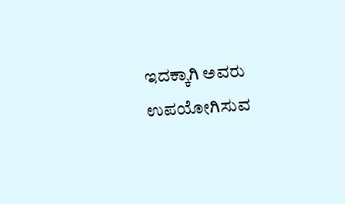ಇದಕ್ಕಾಗಿ ಅವರು ಉಪಯೋಗಿಸುವ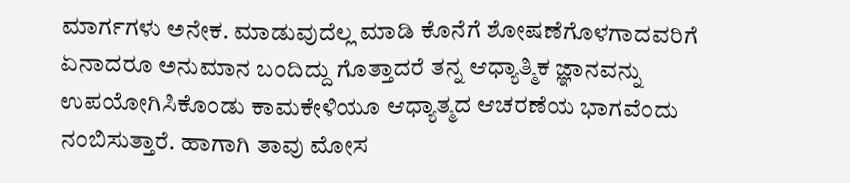ಮಾರ್ಗಗಳು ಅನೇಕ. ಮಾಡುವುದೆಲ್ಲ ಮಾಡಿ ಕೊನೆಗೆ ಶೋಷಣೆಗೊಳಗಾದವರಿಗೆ ಏನಾದರೂ ಅನುಮಾನ ಬಂದಿದ್ದು ಗೊತ್ತಾದರೆ ತನ್ನ ಆಧ್ಯಾತ್ಮಿಕ ಜ್ಞಾನವನ್ನು ಉಪಯೋಗಿಸಿಕೊಂಡು ಕಾಮಕೇಳಿಯೂ ಆಧ್ಯಾತ್ಮದ ಆಚರಣೆಯ ಭಾಗವೆಂದು ನಂಬಿಸುತ್ತಾರೆ. ಹಾಗಾಗಿ ತಾವು ಮೋಸ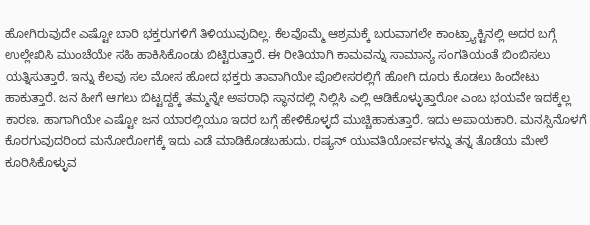ಹೋಗಿರುವುದೇ ಎಷ್ಟೋ ಬಾರಿ ಭಕ್ತರುಗಳಿಗೆ ತಿಳಿಯುವುದಿಲ್ಲ. ಕೆಲವೊಮ್ಮೆ ಆಶ್ರಮಕ್ಕೆ ಬರುವಾಗಲೇ ಕಾಂಟ್ರ್ಯಾಕ್ಟಿನಲ್ಲಿ ಅದರ ಬಗ್ಗೆ ಉಲ್ಲೇಖಿಸಿ ಮುಂಚೆಯೇ ಸಹಿ ಹಾಕಿಸಿಕೊಂಡು ಬಿಟ್ಟಿರುತ್ತಾರೆ. ಈ ರೀತಿಯಾಗಿ ಕಾಮವನ್ನು ಸಾಮಾನ್ಯ ಸಂಗತಿಯಂತೆ ಬಿಂಬಿಸಲು ಯತ್ನಿಸುತ್ತಾರೆ. ಇನ್ನು ಕೆಲವು ಸಲ ಮೋಸ ಹೋದ ಭಕ್ತರು ತಾವಾಗಿಯೇ ಪೊಲೀಸರಲ್ಲಿಗೆ ಹೋಗಿ ದೂರು ಕೊಡಲು ಹಿಂದೇಟು ಹಾಕುತ್ತಾರೆ. ಜನ ಹೀಗೆ ಆಗಲು ಬಿಟ್ಟದ್ದಕ್ಕೆ ತಮ್ಮನ್ನೇ ಅಪರಾಧಿ ಸ್ಥಾನದಲ್ಲಿ ನಿಲ್ಲಿಸಿ ಎಲ್ಲಿ ಆಡಿಕೊಳ್ಳುತ್ತಾರೋ ಎಂಬ ಭಯವೇ ಇದಕ್ಕೆಲ್ಲ ಕಾರಣ. ಹಾಗಾಗಿಯೇ ಎಷ್ಟೋ ಜನ ಯಾರಲ್ಲಿಯೂ ಇದರ ಬಗ್ಗೆ ಹೇಳಿಕೊಳ್ಳದೆ ಮುಚ್ಚಿಹಾಕುತ್ತಾರೆ. ಇದು ಅಪಾಯಕಾರಿ. ಮನಸ್ಸಿನೊಳಗೆ ಕೊರಗುವುದರಿಂದ ಮನೋರೋಗಕ್ಕೆ ಇದು ಎಡೆ ಮಾಡಿಕೊಡಬಹುದು. ರಷ್ಯನ್ ಯುವತಿಯೋರ್ವಳನ್ನು ತನ್ನ ತೊಡೆಯ ಮೇಲೆ ಕೂರಿಸಿಕೊಳ್ಳುವ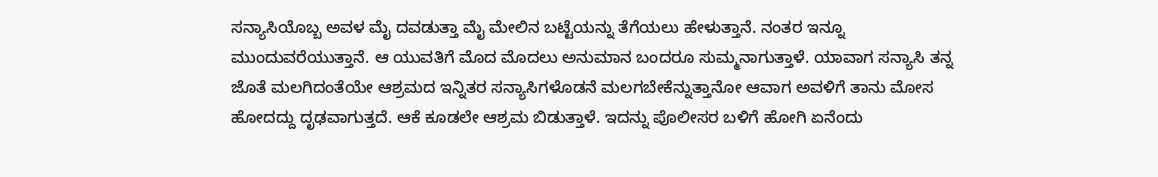ಸನ್ಯಾಸಿಯೊಬ್ಬ ಅವಳ ಮೈ ದವಡುತ್ತಾ ಮೈ ಮೇಲಿನ ಬಟ್ಟೆಯನ್ನು ತೆಗೆಯಲು ಹೇಳುತ್ತಾನೆ. ನಂತರ ಇನ್ನೂ ಮುಂದುವರೆಯುತ್ತಾನೆ. ಆ ಯುವತಿಗೆ ಮೊದ ಮೊದಲು ಅನುಮಾನ ಬಂದರೂ ಸುಮ್ಮನಾಗುತ್ತಾಳೆ. ಯಾವಾಗ ಸನ್ಯಾಸಿ ತನ್ನ ಜೊತೆ ಮಲಗಿದಂತೆಯೇ ಆಶ್ರಮದ ಇನ್ನಿತರ ಸನ್ಯಾಸಿಗಳೊಡನೆ ಮಲಗಬೇಕೆನ್ನುತ್ತಾನೋ ಆವಾಗ ಅವಳಿಗೆ ತಾನು ಮೋಸ ಹೋದದ್ದು ದೃಢವಾಗುತ್ತದೆ. ಆಕೆ ಕೂಡಲೇ ಆಶ್ರಮ ಬಿಡುತ್ತಾಳೆ. ಇದನ್ನು ಪೊಲೀಸರ ಬಳಿಗೆ ಹೋಗಿ ಏನೆಂದು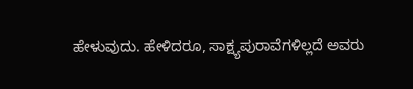ಹೇಳುವುದು. ಹೇಳಿದರೂ, ಸಾಕ್ಷ್ಯಪುರಾವೆಗಳಿಲ್ಲದೆ ಅವರು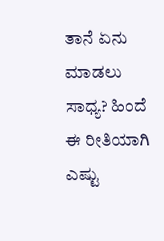ತಾನೆ ಏನು ಮಾಡಲು ಸಾಧ್ಯ? ಹಿಂದೆ ಈ ರೀತಿಯಾಗಿ ಎಷ್ಟು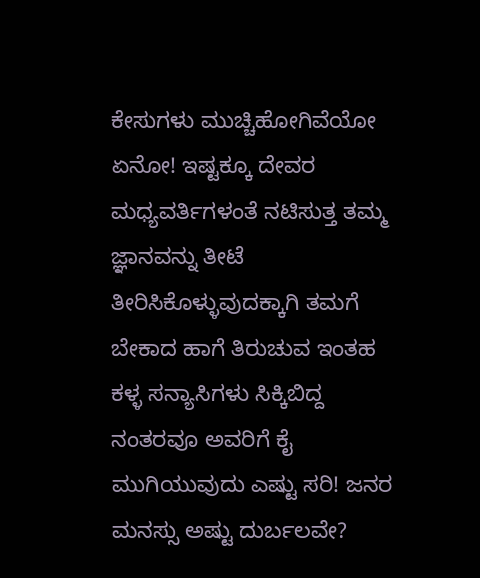ಕೇಸುಗಳು ಮುಚ್ಚಿಹೋಗಿವೆಯೋ ಏನೋ! ಇಷ್ಟಕ್ಕೂ ದೇವರ ಮಧ್ಯವರ್ತಿಗಳಂತೆ ನಟಿಸುತ್ತ ತಮ್ಮ ಜ್ಞಾನವನ್ನು ತೀಟೆ ತೀರಿಸಿಕೊಳ್ಳುವುದಕ್ಕಾಗಿ ತಮಗೆ ಬೇಕಾದ ಹಾಗೆ ತಿರುಚುವ ಇಂತಹ ಕಳ್ಳ ಸನ್ಯಾಸಿಗಳು ಸಿಕ್ಕಿಬಿದ್ದ ನಂತರವೂ ಅವರಿಗೆ ಕೈ ಮುಗಿಯುವುದು ಎಷ್ಟು ಸರಿ! ಜನರ ಮನಸ್ಸು ಅಷ್ಟು ದುರ್ಬಲವೇ?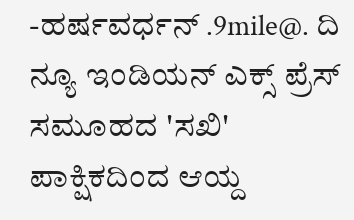-ಹರ್ಷವರ್ಧನ್ .9mile@. ದಿ ನ್ಯೂ ಇಂಡಿಯನ್ ಎಕ್ಸ್ ಪ್ರೆಸ್ ಸಮೂಹದ 'ಸಖಿ' ಪಾಕ್ಷಿಕದಿಂದ ಆಯ್ದ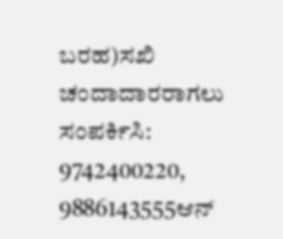ಬರಹ)ಸಖಿ ಚಂದಾದಾರರಾಗಲು ಸಂಪರ್ಕಿಸಿ: 9742400220, 9886143555ಆನ್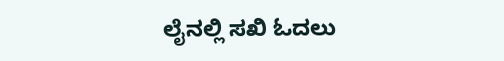ಲೈನಲ್ಲಿ ಸಖಿ ಓದಲು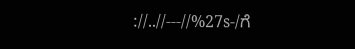://..//---//%27s-/ಗೆ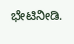ಭೇಟಿನೀಡಿ.